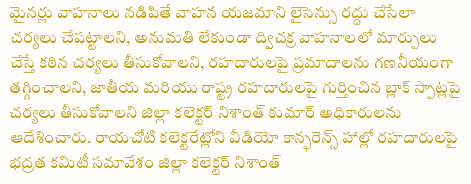మైనర్లు వాహనాలు నడిపితే వాహన యజమాని లైసెన్సు రద్దు చేసేలా చర్యలు చేపట్టాలని, అనుమతి లేకుండా ద్విచక్ర వాహనాలలో మార్పులు చేస్తే కఠిన చర్యలు తీసుకోవాలని, రహదారులపై ప్రమాదాలను గణనీయంగా తగ్గించాలని, జాతీయ మరియు రాష్ట్ర రహదారులపై గుర్తించిన బ్లాక్ స్పాట్లపై చర్యలు తీసుకోవాలని జిల్లా కలెక్టర్ నిశాంత్ కుమార్ అధికారులను ఆదేశించారు. రాయచోటి కలెక్టరేట్లోని వీడియో కాన్ఫరెన్స్ హాల్లో రహదారులపై భద్రత కమిటీ సమావేశం జిల్లా కలెక్టర్ నిశాంత్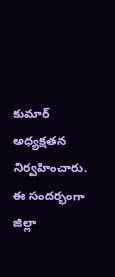కుమార్ అధ్యక్షతన నిర్వహించారు. ఈ సందర్భంగా జిల్లా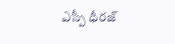ఎస్పీ ధీరజ్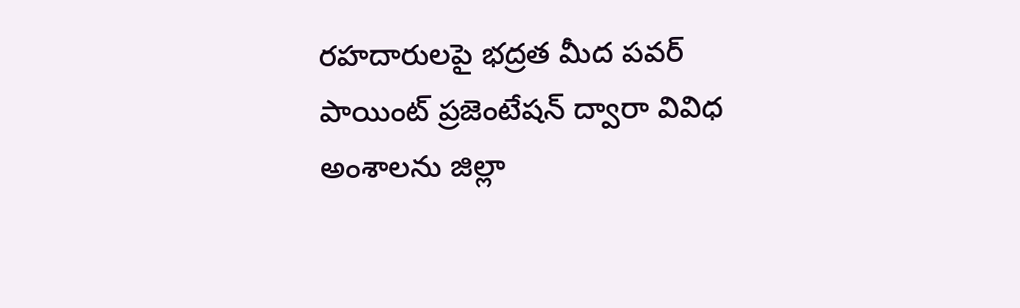రహదారులపై భద్రత మీద పవర్ పాయింట్ ప్రజెంటేషన్ ద్వారా వివిధ అంశాలను జిల్లా